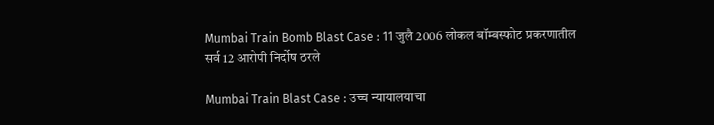Mumbai Train Bomb Blast Case : 11 जुलै 2006 लोकल बॉम्बस्फोट प्रकरणातील सर्व 12 आरोपी निर्दोष ठरले

Mumbai Train Blast Case : उच्च न्यायालयाचा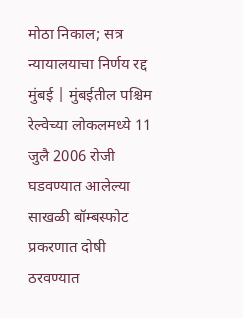मोठा निकाल; सत्र न्यायालयाचा निर्णय रद्द
मुंबई | मुंबईतील पश्चिम रेल्वेच्या लोकलमध्ये 11 जुलै 2006 रोजी घडवण्यात आलेल्या साखळी बॉम्बस्फोट प्रकरणात दोषी ठरवण्यात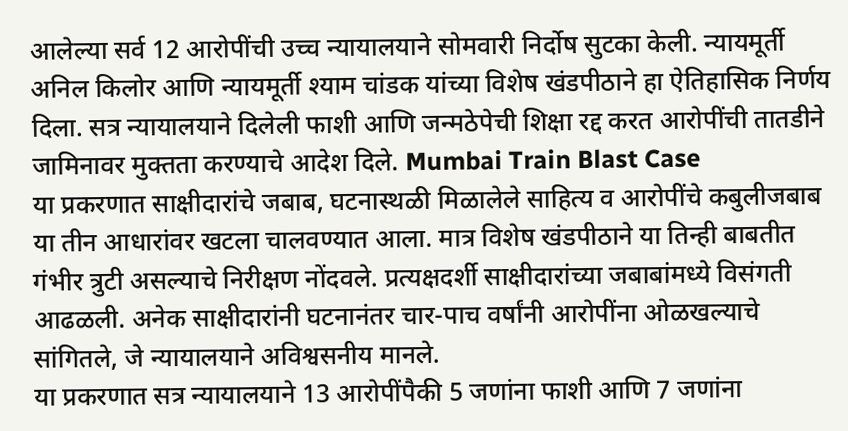आलेल्या सर्व 12 आरोपींची उच्च न्यायालयाने सोमवारी निर्दोष सुटका केली. न्यायमूर्ती अनिल किलोर आणि न्यायमूर्ती श्याम चांडक यांच्या विशेष खंडपीठाने हा ऐतिहासिक निर्णय दिला. सत्र न्यायालयाने दिलेली फाशी आणि जन्मठेपेची शिक्षा रद्द करत आरोपींची तातडीने जामिनावर मुक्तता करण्याचे आदेश दिले. Mumbai Train Blast Case
या प्रकरणात साक्षीदारांचे जबाब, घटनास्थळी मिळालेले साहित्य व आरोपींचे कबुलीजबाब या तीन आधारांवर खटला चालवण्यात आला. मात्र विशेष खंडपीठाने या तिन्ही बाबतीत गंभीर त्रुटी असल्याचे निरीक्षण नोंदवले. प्रत्यक्षदर्शी साक्षीदारांच्या जबाबांमध्ये विसंगती आढळली. अनेक साक्षीदारांनी घटनानंतर चार-पाच वर्षांनी आरोपींना ओळखल्याचे सांगितले, जे न्यायालयाने अविश्वसनीय मानले.
या प्रकरणात सत्र न्यायालयाने 13 आरोपींपैकी 5 जणांना फाशी आणि 7 जणांना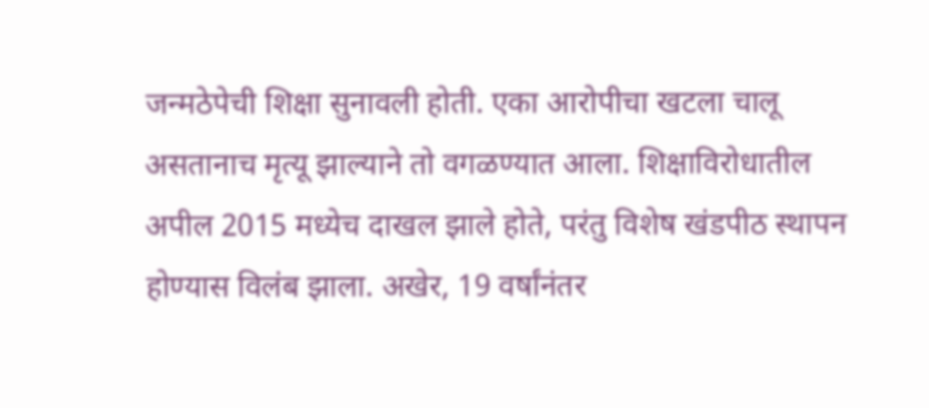जन्मठेपेची शिक्षा सुनावली होती. एका आरोपीचा खटला चालू असतानाच मृत्यू झाल्याने तो वगळण्यात आला. शिक्षाविरोधातील अपील 2015 मध्येच दाखल झाले होते, परंतु विशेष खंडपीठ स्थापन होण्यास विलंब झाला. अखेर, 19 वर्षांनंतर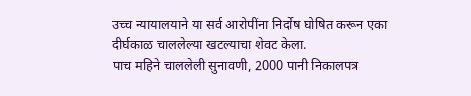उच्च न्यायालयाने या सर्व आरोपींना निर्दोष घोषित करून एका दीर्घकाळ चाललेल्या खटल्याचा शेवट केला.
पाच महिने चाललेली सुनावणी, 2000 पानी निकालपत्र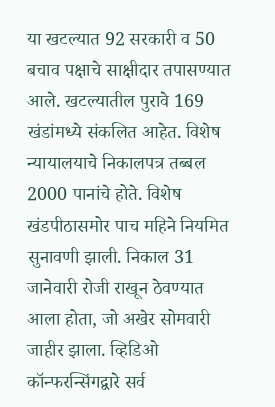या खटल्यात 92 सरकारी व 50 बचाव पक्षाचे साक्षीदार तपासण्यात आले. खटल्यातील पुरावे 169 खंडांमध्ये संकलित आहेत. विशेष न्यायालयाचे निकालपत्र तब्बल 2000 पानांचे होते. विशेष खंडपीठासमोर पाच महिने नियमित सुनावणी झाली. निकाल 31 जानेवारी रोजी राखून ठेवण्यात आला होता, जो अखेर सोमवारी जाहीर झाला. व्हिडिओ कॉन्फरन्सिंगद्वारे सर्व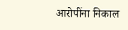आरोपींना निकाल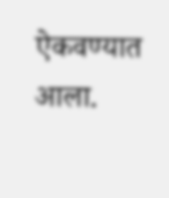ऐकवण्यात आला.